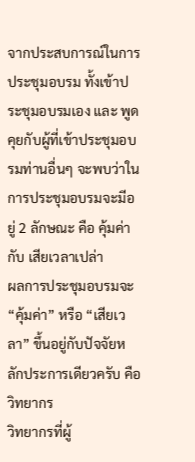จากประสบการณ์ในการประชุมอบรม ทั้งเข้าประชุมอบรมเอง และ พูดคุยกับผู้ที่เข้าประชุมอบรมท่านอื่นๆ จะพบว่าในการประชุมอบรมจะมีอยู่ 2 ลักษณะ คือ คุ้มค่า กับ เสียเวลาเปล่า
ผลการประชุมอบรมจะ “คุ้มค่า” หรือ “เสียเวลา” ขึ้นอยู่กับปัจจัยหลักประการเดียวครับ คือ วิทยากร
วิทยากรที่ผู้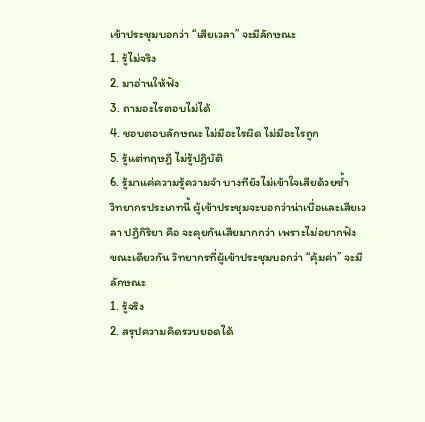เข้าประชุมบอกว่า “เสียเวลา” จะมีลักษณะ
1. รู้ไม่จริง
2. มาอ่านให้ฟัง
3. ถามอะไรตอบไม่ได้
4. ชอบตอบลักษณะ ไม่มีอะไรผิด ไม่มีอะไรถูก
5. รู้แต่ทฤษฎี ไม่รู้ปฏิบัติ
6. รู้มาแค่ความรู้ความจำ บางทียังไม่เข้าใจเสียด้วยซ้ำ
วิทยากรประเภทนี้ ผู้เข้าประชุมจะบอกว่าน่าเบื่อและเสียเวลา ปฏิกิริยา คือ จะคุยกันเสียมากกว่า เพราะไม่อยากฟัง
ขณะเดียวกัน วิทยากรที่ผู้เข้าประชุมบอกว่า “คุ้มค่า” จะมีลักษณะ
1. รู้จริง
2. สรุปความคิดรวบยอดได้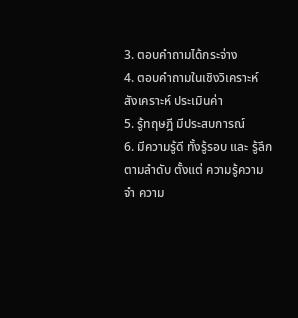3. ตอบคำถามได้กระจ่าง
4. ตอบคำถามในเชิงวิเคราะห์ สังเคราะห์ ประเมินค่า
5. รู้ทฤษฎี มีประสบการณ์
6. มีความรู้ดี ทั้งรู้รอบ และ รู้ลึก ตามลำดับ ตั้งแต่ ความรู้ความจำ ความ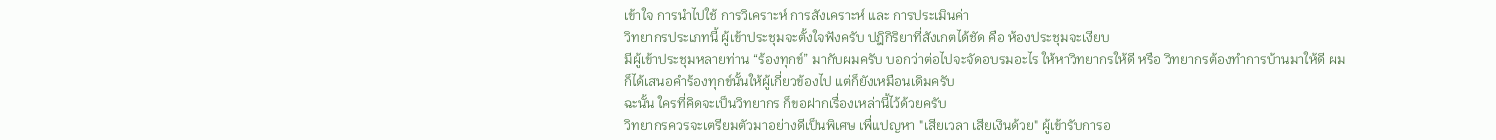เข้าใจ การนำไปใช้ การวิเคราะห์ การสังเคราะห์ และ การประเมินค่า
วิทยากรประเภทนี้ ผู้เข้าประชุมจะตั้งใจฟังครับ ปฎิกิริยาที่สังเกตได้ชัด คือ ห้องประชุมจะเงียบ
มีผู้เข้าประชุมหลายท่าน “ร้องทุกข์” มากับผมครับ บอกว่าต่อไปจะจัดอบรมอะไร ให้หาวิทยากรให้ดี หรือ วิทยากรต้องทำการบ้านมาให้ดี ผมก็ได้เสนอคำร้องทุกข์นั้นให้ผู้เกี่ยวข้องไป แต่ก็ยังเหมือนเดิมครับ
ฉะนั้น ใครที่คิดจะเป็นวิทยากร ก็ขอฝากเรื่องเหล่านี้ไว้ด้วยครับ
วิทยากรควรจะเตรียมตัวมาอย่างดีเป็นพิเศษ เพื่แปญหา "เสียเวลา เสียเงินด้วย" ผู้เข้ารับการอ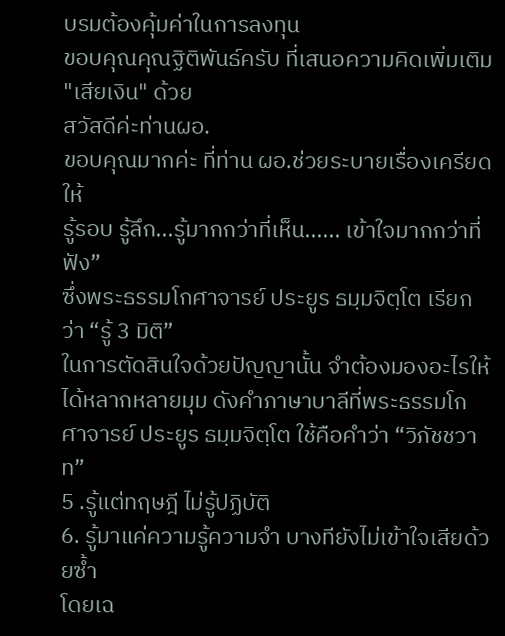บรมต้องคุ้มค่าในการลงทุน
ขอบคุณคุณฐิติพันธ์ครับ ที่เสนอความคิดเพิ่มเติม "เสียเงิน" ด้วย
สวัสดีค่ะท่านผอ.
ขอบคุณมากค่ะ ที่ท่าน ผอ.ช่วยระบายเรื่องเครียดให้
รู้รอบ รู้ลึก...รู้มากกว่าที่เห็น...... เข้าใจมากกว่าที่ฟัง”
ซึ่งพระธรรมโกศาจารย์ ประยูร ธมฺมจิตฺโต เรียกว่า “รู้ 3 มิติ”
ในการตัดสินใจด้วยปัญญานั้น จำต้องมองอะไรให้ได้หลากหลายมุม ดังคำภาษาบาลีที่พระธรรมโกศาจารย์ ประยูร ธมฺมจิตฺโต ใช้คือคำว่า “วิภัชชวาท”
5 .รู้แต่ทฤษฎี ไม่รู้ปฏิบัติ
6. รู้มาแค่ความรู้ความจำ บางทียังไม่เข้าใจเสียด้วยซ้ำ
โดยเฉ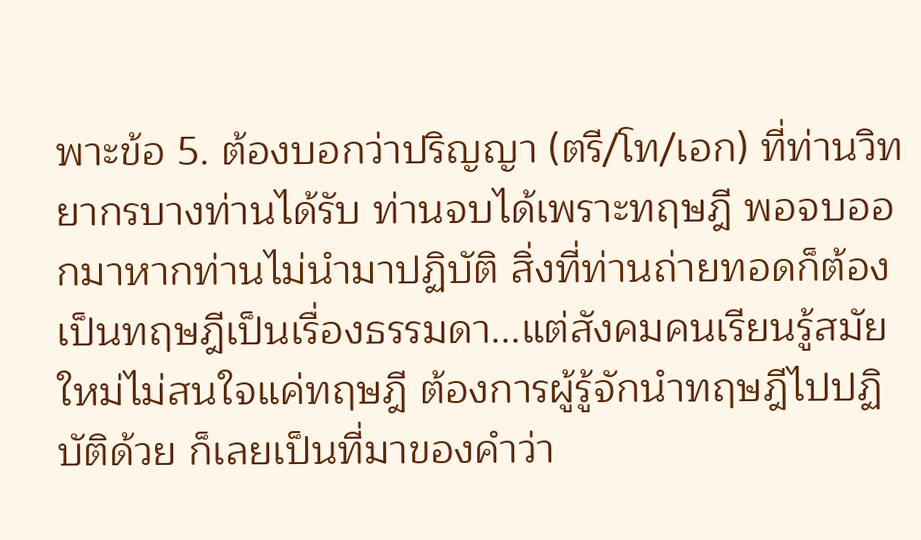พาะข้อ 5. ต้องบอกว่าปริญญา (ตรี/โท/เอก) ที่ท่านวิทยากรบางท่านได้รับ ท่านจบได้เพราะทฤษฎี พอจบออกมาหากท่านไม่นำมาปฏิบัติ สิ่งที่ท่านถ่ายทอดก็ต้องเป็นทฤษฎีเป็นเรื่องธรรมดา...แต่สังคมคนเรียนรู้สมัยใหม่ไม่สนใจแค่ทฤษฎี ต้องการผู้รู้จักนำทฤษฎีไปปฏิบัติด้วย ก็เลยเป็นที่มาของคำว่า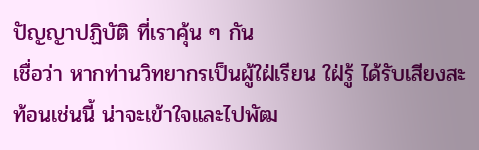ปัญญาปฏิบัติ ที่เราคุ้น ๆ กัน
เชื่อว่า หากท่านวิทยากรเป็นผู้ใฝ่เรียน ใฝ่รู้ ได้รับเสียงสะท้อนเช่นนี้ น่าจะเข้าใจและไปพัฒ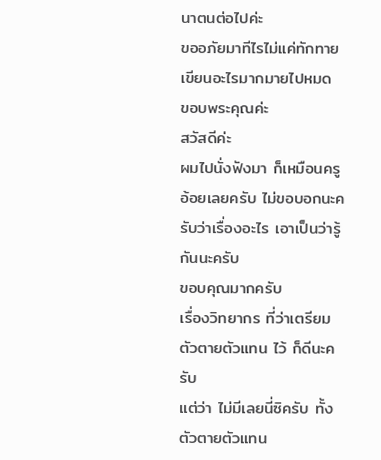นาตนต่อไปค่ะ
ขออภัยมาทีไรไม่แค่ทักทาย เขียนอะไรมากมายไปหมด ขอบพระคุณค่ะ
สวัสดีค่ะ
ผมไปนั่งฟังมา ก็เหมือนครูอ้อยเลยครับ ไม่ขอบอกนะครับว่าเรื่องอะไร เอาเป็นว่ารู้กันนะครับ
ขอบคุณมากครับ
เรื่องวิทยากร ที่ว่าเตรียมตัวตายตัวแทน ไว้ ก็ดีนะครับ
แต่ว่า ไม่มีเลยนี่ซิครับ ทั้งตัวตายตัวแทน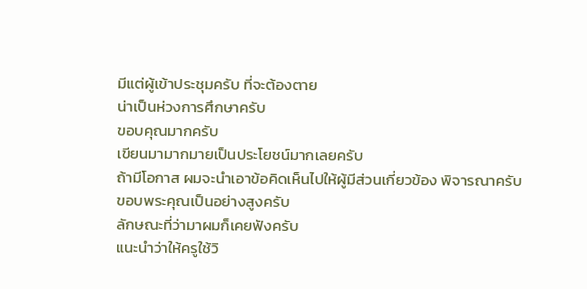มีแต่ผู้เข้าประชุมครับ ที่จะต้องตาย
น่าเป็นห่วงการศึกษาครับ
ขอบคุณมากครับ
เขียนมามากมายเป็นประโยชน์มากเลยครับ
ถ้ามีโอกาส ผมจะนำเอาข้อคิดเห็นไปให้ผู้มีส่วนเกี่ยวข้อง พิจารณาครับ
ขอบพระคุณเป็นอย่างสูงครับ
ลักษณะที่ว่ามาผมก็เคยฟังครับ
แนะนำว่าให้ครูใช้วิ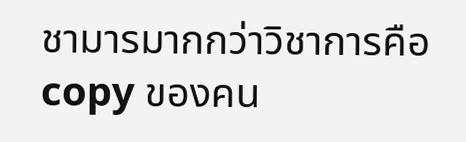ชามารมากกว่าวิชาการคือ copy ของคน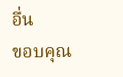อื่น
ขอบคุณ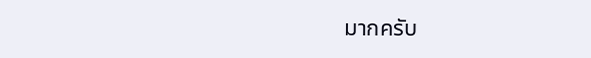มากครับ